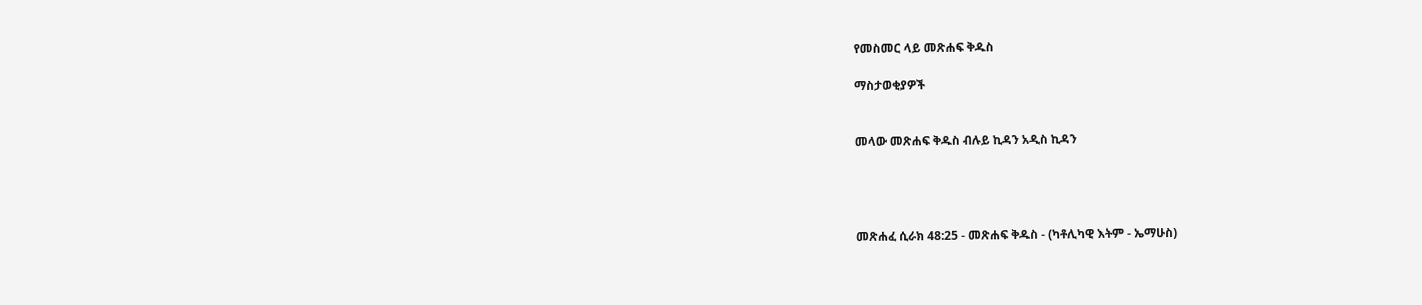የመስመር ላይ መጽሐፍ ቅዱስ

ማስታወቂያዎች


መላው መጽሐፍ ቅዱስ ብሉይ ኪዳን አዲስ ኪዳን




መጽሐፈ ሲራክ 48:25 - መጽሐፍ ቅዱስ - (ካቶሊካዊ እትም - ኤማሁስ)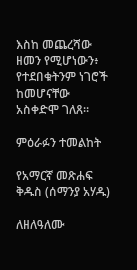እስከ መጨረሻው ዘመን የሚሆነውን፥ የተደበቁትንም ነገሮች ከመሆናቸው አስቀድሞ ገለጸ።

ምዕራፉን ተመልከት

የአማርኛ መጽሐፍ ቅዱስ (ሰማንያ አሃዱ)

ለዘለዓለሙ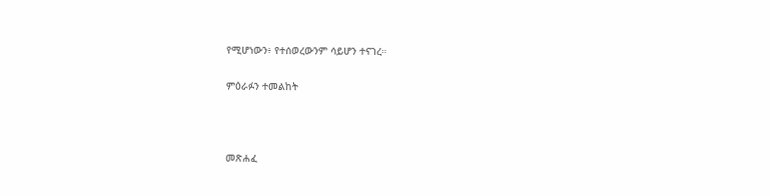የሚሆነውን፥ የተሰወረውንም ሳይሆን ተናገረ።

ምዕራፉን ተመልከት



መጽሐፈ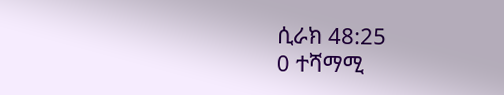ሲራክ 48:25
0 ተሻማሚ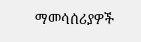ማመሳሰሪያዎች